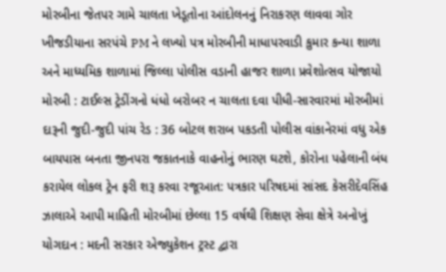મોરબીના જેતપર ગામે ચાલતા ખેડૂતોના આંદોલનનું નિરાકરણ લાવવા ગોર ખીજડીયાના સરપંચે PM ને લખ્યો પત્ર મોરબીની માધાપરવાડી કુમાર કન્યા શાળા અને માધ્યમિક શાળામાં જિલ્લા પોલીસ વડાની હાજર શાળા પ્રવેશોત્સવ યોજાયો મોરબી : ટાઈલ્સ ટ્રેડીંગનો ધંધો બરોબર ન ચાલતા દવા પીધી-સારવારમાં મોરબીમાં દારૂની જુદી-જુદી પાંચ રેડ : 36 બોટલ શરાબ પકડતી પોલીસ વાંકાનેરમાં વધુ એક બાયપાસ બનતા જીનપરા જકાતનાકે વાહનોનું ભારણ ઘટશે, કોરોના પહેલાની બંધ કરાયેલ લોકલ ટ્રેન ફરી શરૂ કરવા રજૂઆત: પત્રકાર પરિષદમાં સાંસદ કેસરીદેવસિંહ ઝાલાએ આપી માહિતી મોરબીમાં છેલ્લા 15 વર્ષથી શિક્ષણ સેવા ક્ષેત્રે અનોખું યોગદાન : મદની સરકાર એજ્યુકેશન ટ્રસ્ટ દ્વારા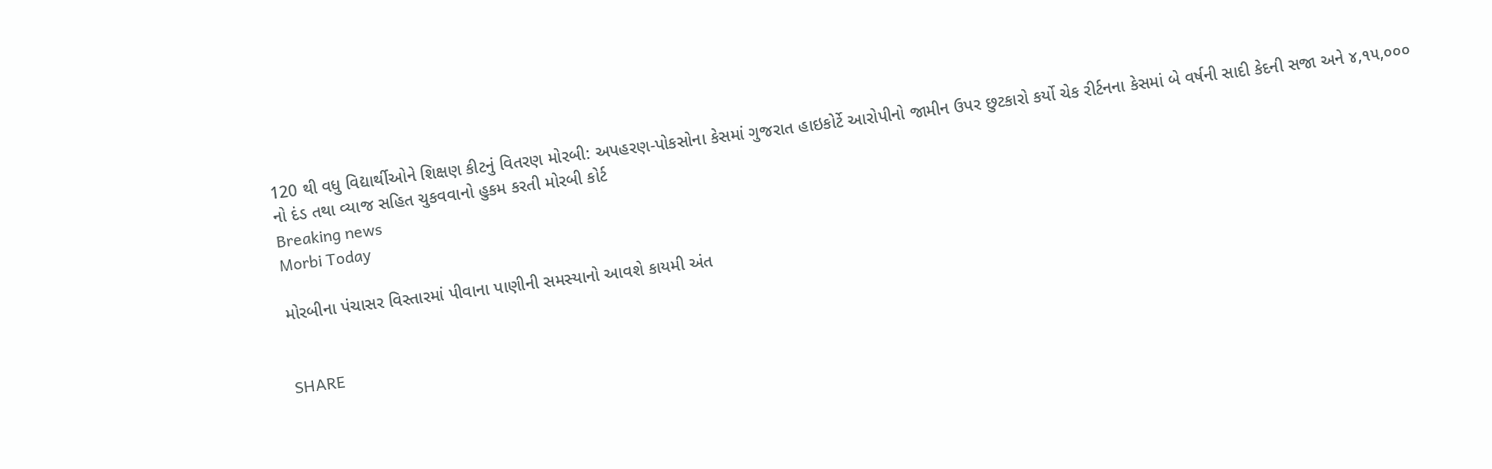120 થી વધુ વિદ્યાર્થીઓને શિક્ષણ કીટનું વિતરણ મોરબી: અપહરણ-પોકસોના કેસમાં ગુજરાત હાઇકોર્ટે આરોપીનો જામીન ઉપર છુટકારો કર્યો ચેક રીર્ટનના કેસમાં બે વર્ષની સાદી કેદની સજા અને ૪,૧૫,૦૦૦ નો દંડ તથા વ્યાજ સહિત ચુકવવાનો હુકમ કરતી મોરબી કોર્ટ
Breaking news
Morbi Today

મોરબીના પંચાસર વિસ્તારમાં પીવાના પાણીની સમસ્યાનો આવશે કાયમી અંત


SHARE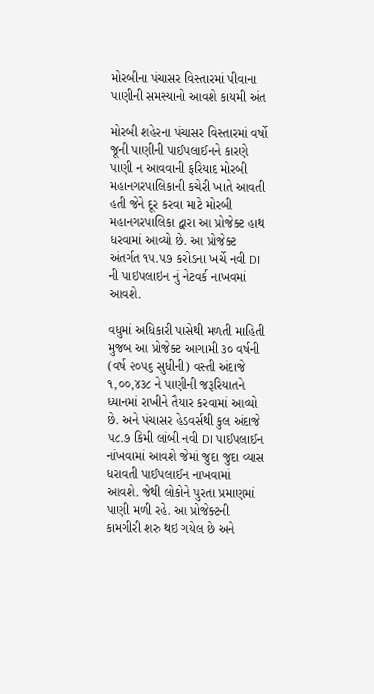મોરબીના પંચાસર વિસ્તારમાં પીવાના પાણીની સમસ્યાનો આવશે કાયમી અંત

મોરબી શહેરના પંચાસર વિસ્તારમાં વર્ષો જૂની પાણીની પાઈપલાઈનને કારણે પાણી ન આવવાની ફરિયાદ મોરબી મહાનગરપાલિકાની કચેરી ખાતે આવતી હતી જેને દૂર કરવા માટે મોરબી મહાનગરપાલિકા દ્વારા આ પ્રોજેક્ટ હાથ ધરવામાં આવ્યો છે. આ પ્રોજેક્ટ અંતર્ગત ૧૫.૫૭ કરોડના ખર્ચે નવી DI ની પાઇપલાઇન નું નેટવર્ક નાખવમાં આવશે.

વધુમાં અધિકારી પાસેથી મળતી માહિતી મુજબ આ પ્રોજેક્ટ આગામી ૩૦ વર્ષની (વર્ષ ૨૦૫૬ સુધીની) વસ્તી અંદાજે ૧,૦૦,૪૩૮ ને પાણીની જરૂરિયાતને ધ્યાનમાં રાખીને તૈયાર કરવામાં આવ્યો છે. અને પંચાસર હેડવર્સથી કુલ અંદાજે ૫૮.૭ કિમી લાંબી નવી DI પાઈપલાઈન નાંખવામાં આવશે જેમાં જુદા જુદા વ્યાસ ધરાવતી પાઈપલાઈન નાખવામાં આવશે. જેથી લોકોને પુરતા પ્રમાણમાં પાણી મળી રહે. આ પ્રોજેક્ટની કામગીરી શરુ થઇ ગયેલ છે અને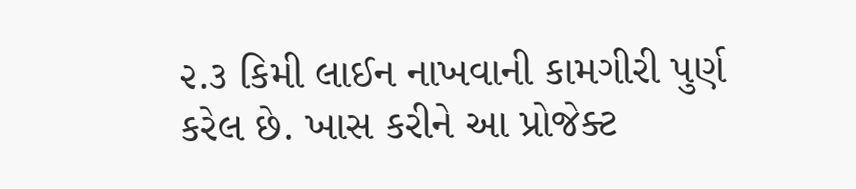૨.૩ કિમી લાઈન નાખવાની કામગીરી પુર્ણ કરેલ છે. ખાસ કરીને આ પ્રોજેક્ટ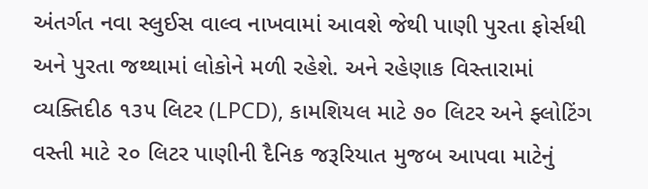અંતર્ગત નવા સ્લુઈસ વાલ્વ નાખવામાં આવશે જેથી પાણી પુરતા ફોર્સથી અને પુરતા જથ્થામાં લોકોને મળી રહેશે. અને રહેણાક વિસ્તારામાં વ્યક્તિદીઠ ૧૩૫ લિટર (LPCD), કામશિયલ માટે ૭૦ લિટર અને ફ્લોટિંગ વસ્તી માટે ૨૦ લિટર પાણીની દૈનિક જરૂરિયાત મુજબ આપવા માટેનું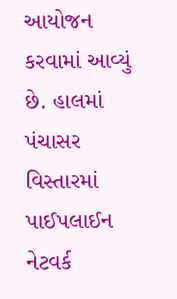આયોજન કરવામાં આવ્યું છે. હાલમાં પંચાસર વિસ્તારમાં પાઈપલાઈન નેટવર્ક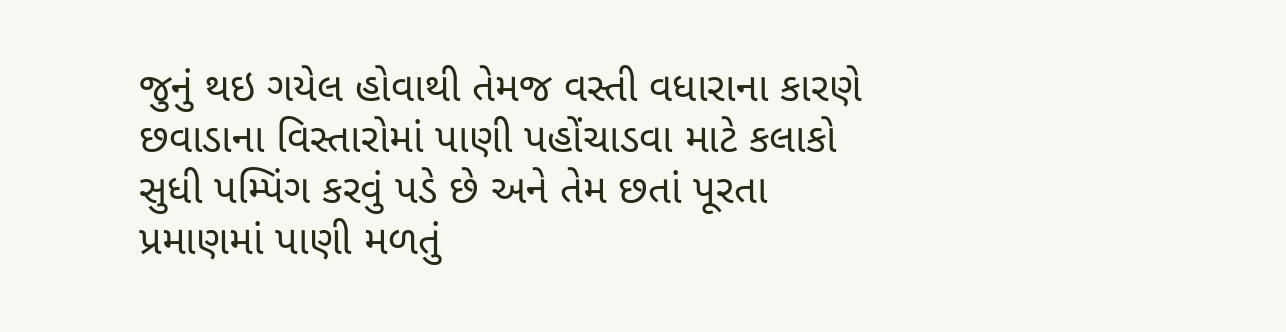જુનું થઇ ગયેલ હોવાથી તેમજ વસ્તી વધારાના કારણે છવાડાના વિસ્તારોમાં પાણી પહોંચાડવા માટે કલાકો સુધી પમ્પિંગ કરવું પડે છે અને તેમ છતાં પૂરતા પ્રમાણમાં પાણી મળતું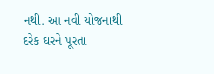નથી. આ નવી યોજનાથી દરેક ઘરને પૂરતા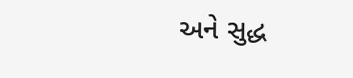અને સુદ્ધ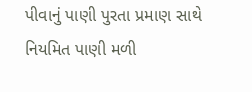પીવાનું પાણી પુરતા પ્રમાણ સાથે નિયમિત પાણી મળી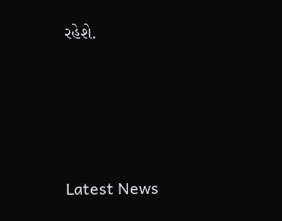રહેશે.






Latest News